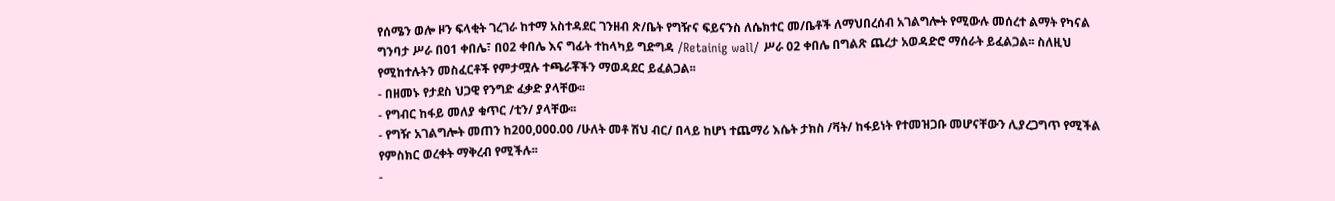የሰሜን ወሎ ዞን ፍላቂት ገረገራ ከተማ አስተዳደር ገንዘብ ጽ/ቤት የግዥና ፍይናንስ ለሴክተር መ/ቤቶች ለማህበረሰብ አገልግሎት የሚውሉ መሰረተ ልማት የካናል ግንባታ ሥራ በ01 ቀበሌ፣ በ02 ቀበሌ እና ግፊት ተከላካይ ግድግዳ /Retainig wall/ ሥራ 02 ቀበሌ በግልጽ ጨረታ አወዳድሮ ማሰራት ይፈልጋል፡፡ ስለዚህ የሚከተሉትን መስፈርቶች የምታሟሉ ተጫራቾችን ማወዳደር ይፈልጋል፡፡
- በዘመኑ የታደስ ህጋዊ የንግድ ፈቃድ ያላቸው፡፡
- የግብር ከፋይ መለያ ቁጥር /ቲን/ ያላቸው፡፡
- የግዥ አገልግሎት መጠን ከ200,000.00 /ሁለት መቶ ሽህ ብር/ በላይ ከሆነ ተጨማሪ እሴት ታክስ /ቫት/ ከፋይነት የተመዝጋቡ መሆናቸውን ሊያረጋግጥ የሚችል የምስክር ወረቀት ማቅረብ የሚችሉ፡፡
-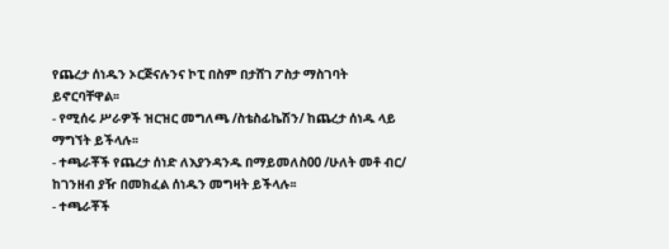የጨረታ ሰነዱን ኦርጅናሉንና ኮፒ በስም በታሸገ ፖስታ ማስገባት ይኖርባቸዋል፡፡
- የሚሰሩ ሥራዎች ዝርዝር መግለጫ /ስቴስፊኬሽን/ ከጨረታ ሰነዱ ላይ ማግኘት ይችላሉ፡፡
- ተጫራቾች የጨረታ ሰነድ ለእያንዳንዱ በማይመለስ00 /ሁለት መቶ ብር/ ከገንዘብ ያዥ በመክፈል ሰነዱን መግዛት ይችላሉ፡፡
- ተጫራቾች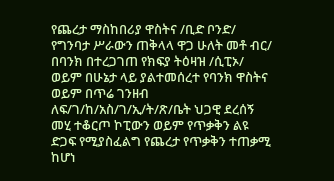የጨረታ ማስከበሪያ ዋስትና /ቢድ ቦንድ/ የግንባታ ሥራውን ጠቅላላ ዋጋ ሁለት መቶ ብር/ በባንክ በተረጋገጠ የክፍያ ትዕዛዝ /ሲፒኦ/ ወይም በሁኔታ ላይ ያልተመሰረተ የባንክ ዋስትና ወይም በጥሬ ገንዘብ ለፍ/ገ/ከ/አስ/ገ/ኢ/ት/ጽ/ቤት ህጋዊ ደረሰኝ መሂ ተቆርጦ ኮፒውን ወይም የጥቃቅን ልዩ ድጋፍ የሚያስፈልግ የጨረታ የጥቃቅን ተጠቃሚ ከሆነ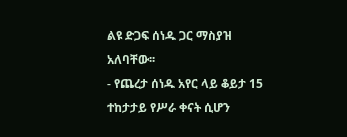ልዩ ድጋፍ ሰነዱ ጋር ማስያዝ አለባቸው፡፡
- የጨረታ ሰነዱ አየር ላይ ቆይታ 15 ተከታታይ የሥራ ቀናት ሲሆን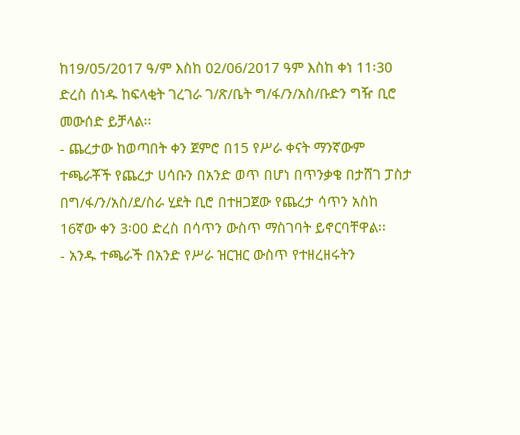ከ19/05/2017 ዓ/ም እስከ 02/06/2017 ዓም እስከ ቀነ 11፡30 ድረስ ሰነዱ ከፍላቂት ገረገራ ገ/ጽ/ቤት ግ/ፋ/ን/አስ/ቡድን ግዥ ቢሮ መውሰድ ይቻላል፡፡
- ጨረታው ከወጣበት ቀን ጀምሮ በ15 የሥራ ቀናት ማንኛውም ተጫራቾች የጨረታ ሀሳቡን በአንድ ወጥ በሆነ በጥንቃቄ በታሸገ ፓስታ በግ/ፋ/ን/አስ/ደ/ስራ ሂደት ቢሮ በተዘጋጀው የጨረታ ሳጥን አስከ 16ኛው ቀን 3፡00 ድረስ በሳጥን ውስጥ ማስገባት ይኖርባቸዋል፡፡
- አንዱ ተጫራች በአንድ የሥራ ዝርዝር ውስጥ የተዘረዘሩትን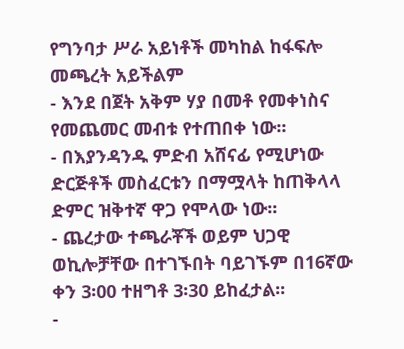የግንባታ ሥራ አይነቶች መካከል ከፋፍሎ መጫረት አይችልም
- እንደ በጀት አቅም ሃያ በመቶ የመቀነስና የመጨመር መብቱ የተጠበቀ ነው፡፡
- በእያንዳንዱ ምድብ አሸናፊ የሚሆነው ድርጅቶች መስፈርቱን በማሟላት ከጠቅላላ ድምር ዝቅተኛ ዋጋ የሞላው ነው፡፡
- ጨረታው ተጫራቾች ወይም ህጋዊ ወኪሎቻቸው በተገኙበት ባይገኙም በ16ኛው ቀን 3፡00 ተዘግቶ 3፡30 ይከፈታል፡፡
-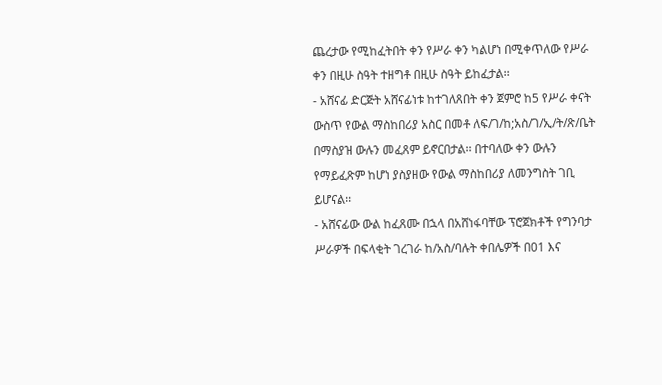ጨረታው የሚከፈትበት ቀን የሥራ ቀን ካልሆነ በሚቀጥለው የሥራ ቀን በዚሁ ስዓት ተዘግቶ በዚሁ ስዓት ይከፈታል፡፡
- አሸናፊ ድርጅት አሸናፊነቱ ከተገለጸበት ቀን ጀምሮ ከ5 የሥራ ቀናት ውስጥ የውል ማስከበሪያ አስር በመቶ ለፍ/ገ/ከ;አስ/ገ/ኢ/ት/ጽ/ቤት በማስያዝ ውሉን መፈጸም ይኖርበታል፡፡ በተባለው ቀን ውሉን የማይፈጽም ከሆነ ያስያዘው የውል ማስከበሪያ ለመንግስት ገቢ ይሆናል፡፡
- አሸናፊው ውል ከፈጸሙ በኋላ በአሸነፋባቸው ፕሮጀክቶች የግንባታ ሥራዎች በፍላቂት ገረገራ ከ/አስ/ባሉት ቀበሌዎች በ01 እና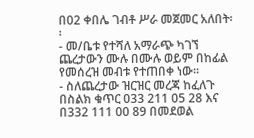በ02 ቀበሌ ገብቶ ሥራ መጀመር አለበት፡፡
- መ/ቤቱ የተሻለ አማራጭ ካገኘ ጨረታውን ሙሉ በሙሉ ወይም በከፊል የመሰረዝ መብቱ የተጠበቀ ነው፡፡
- ስለጨረታው ዝርዝር መረጃ ከፈለጉ በስልክ ቁጥር 033 211 05 28 እና በ332 111 00 89 በመደወል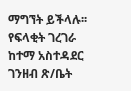ማግኘት ይችላሉ፡፡
የፍላቂት ገረገራ ከተማ አስተዳደር ገንዘብ ጽ/ቤት